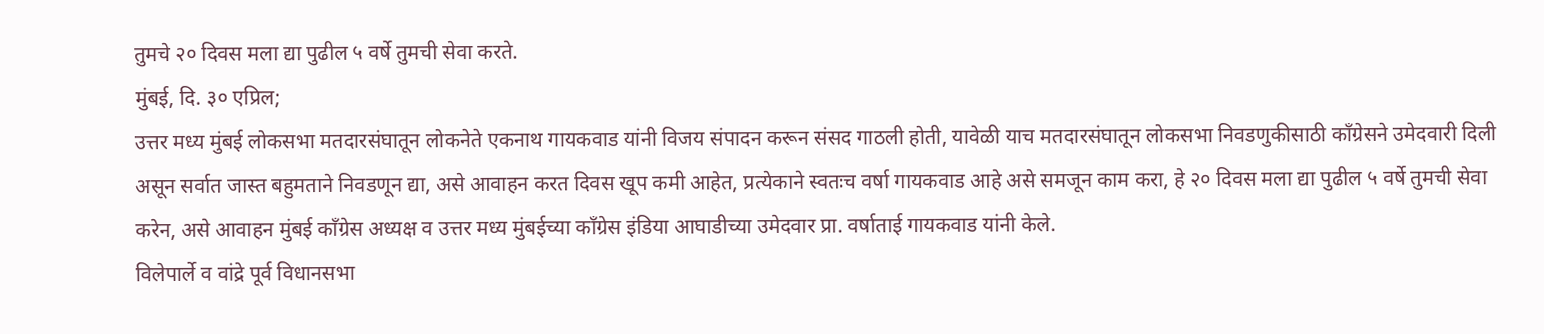तुमचे २० दिवस मला द्या पुढील ५ वर्षे तुमची सेवा करते.
मुंबई, दि. ३० एप्रिल;
उत्तर मध्य मुंबई लोकसभा मतदारसंघातून लोकनेते एकनाथ गायकवाड यांनी विजय संपादन करून संसद गाठली होती, यावेळी याच मतदारसंघातून लोकसभा निवडणुकीसाठी काँग्रेसने उमेदवारी दिली असून सर्वात जास्त बहुमताने निवडणून द्या, असे आवाहन करत दिवस खूप कमी आहेत, प्रत्येकाने स्वतःच वर्षा गायकवाड आहे असे समजून काम करा, हे २० दिवस मला द्या पुढील ५ वर्षे तुमची सेवा करेन, असे आवाहन मुंबई काँग्रेस अध्यक्ष व उत्तर मध्य मुंबईच्या काँग्रेस इंडिया आघाडीच्या उमेदवार प्रा. वर्षाताई गायकवाड यांनी केले.
विलेपार्ले व वांद्रे पूर्व विधानसभा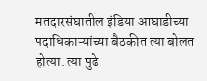मतदारसंघातील इंडिया आघाडीच्या पदाधिकाऱ्यांच्या बैठकीत त्या बोलत होत्या. त्या पुढे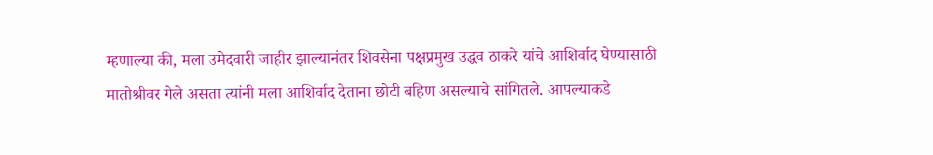म्हणाल्या की, मला उमेदवारी जाहीर झाल्यानंतर शिवसेना पक्षप्रमुख उद्धव ठाकरे यांचे आशिर्वाद घेण्यासाठी मातोश्रीवर गेले असता त्यांनी मला आशिर्वाद देताना छोटी बहिण असल्याचे सांगितले. आपल्याकडे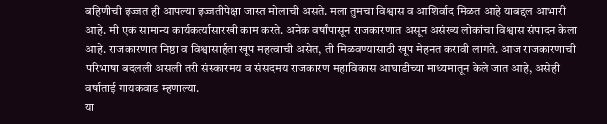बहिणीची इज्जत ही आपल्या इज्जतीपेक्षा जास्त मोलाची असते. मला तुमचा विश्वास व आशिर्वाद मिळत आहे याबद्दल आभारी आहे. मी एक सामान्य कार्यकर्त्यासारखी काम करते. अनेक वर्षांपासून राजकारणात असून असंख्य लोकांचा विश्वास संपादन केला आहे. राजकारणात निष्ठा व विश्वासार्हता खूप महत्वाची असेत, ती मिळवण्यासाठी खूप मेहनत करावी लागते. आज राजकारणाची परिभाषा बदलली असली तरी संस्कारमय व संसदमय राजकारण महाविकास आघाडीच्या माध्यमातून केले जात आहे, असेही वर्षाताई गायकवाड म्हणाल्या.
या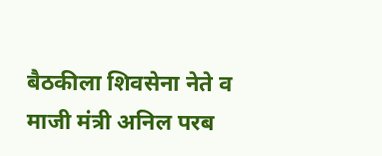बैठकीला शिवसेना नेते व माजी मंत्री अनिल परब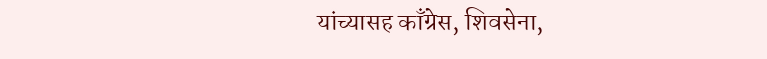यांच्यासह काँग्रेस, शिवसेना,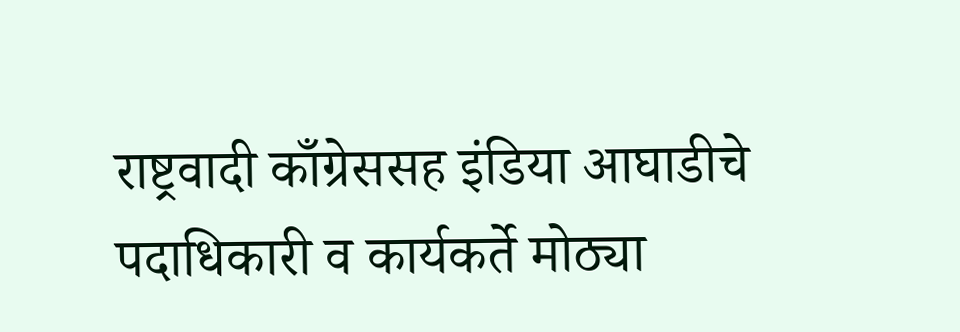राष्ट्रवादी काँग्रेससह इंडिया आघाडीचे पदाधिकारी व कार्यकर्ते मोठ्या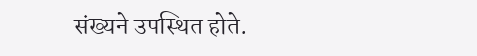संख्यने उपस्थित होते.